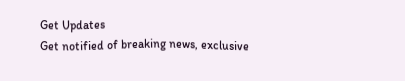Get Updates
Get notified of breaking news, exclusive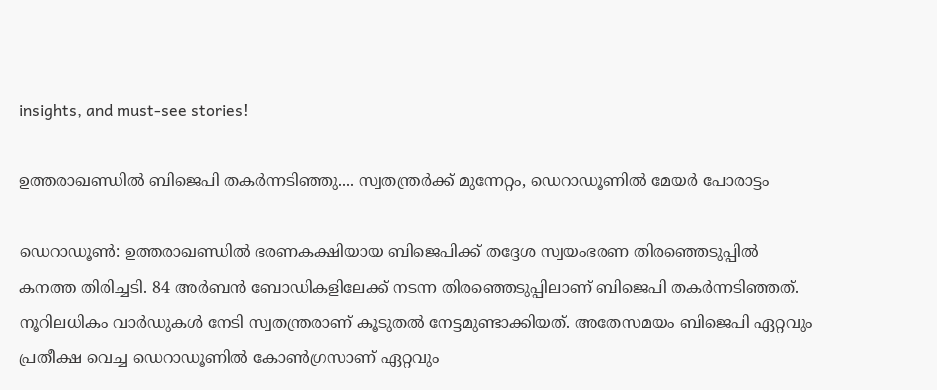insights, and must-see stories!

ഉത്തരാഖണ്ഡില്‍ ബിജെപി തകര്‍ന്നടിഞ്ഞു.... സ്വതന്ത്രര്‍ക്ക് മുന്നേറ്റം, ഡെറാഡൂണില്‍ മേയര്‍ പോരാട്ടം

ഡെറാഡൂണ്‍: ഉത്തരാഖണ്ഡില്‍ ഭരണകക്ഷിയായ ബിജെപിക്ക് തദ്ദേശ സ്വയംഭരണ തിരഞ്ഞെടുപ്പില്‍ കനത്ത തിരിച്ചടി. 84 അര്‍ബന്‍ ബോഡികളിലേക്ക് നടന്ന തിരഞ്ഞെടുപ്പിലാണ് ബിജെപി തകര്‍ന്നടിഞ്ഞത്. നൂറിലധികം വാര്‍ഡുകള്‍ നേടി സ്വതന്ത്രരാണ് കൂടുതല്‍ നേട്ടമുണ്ടാക്കിയത്. അതേസമയം ബിജെപി ഏറ്റവും പ്രതീക്ഷ വെച്ച ഡെറാഡൂണില്‍ കോണ്‍ഗ്രസാണ് ഏറ്റവും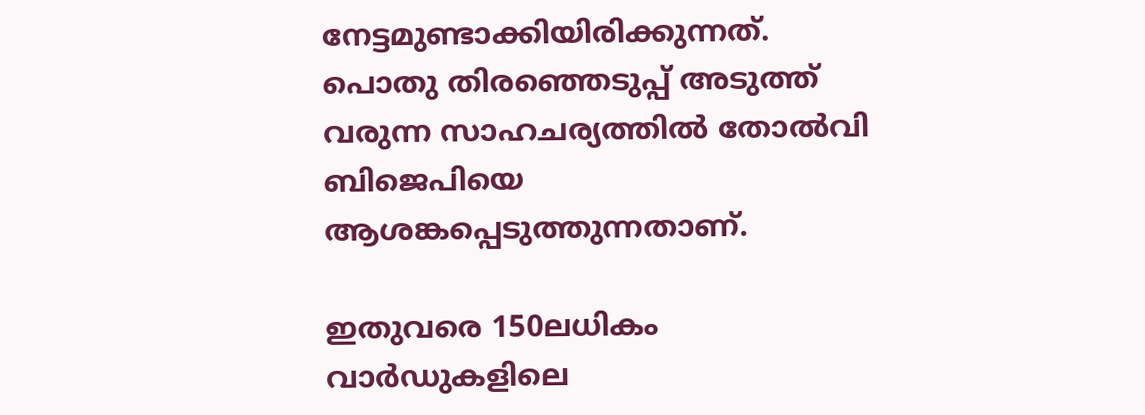നേട്ടമുണ്ടാക്കിയിരിക്കുന്നത്. പൊതു തിരഞ്ഞെടുപ്പ് അടുത്ത് വരുന്ന സാഹചര്യത്തില്‍ തോല്‍വി ബിജെപിയെ ആശങ്കപ്പെടുത്തുന്നതാണ്.

ഇതുവരെ 150ലധികം വാര്‍ഡുകളിലെ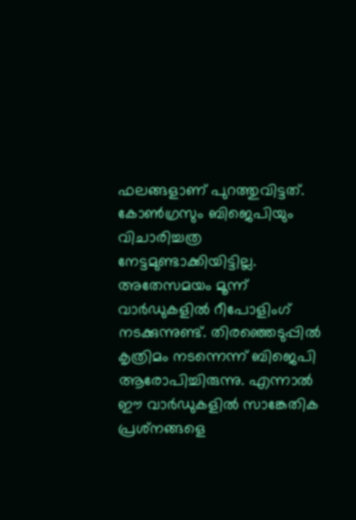ഫലങ്ങളാണ് പുറത്തുവിട്ടത്. കോണ്‍ഗ്രസും ബിജെപിയും വിചാരിച്ചത്ര നേട്ടമുണ്ടാക്കിയിട്ടില്ല. അതേസമയം മൂന്ന് വാര്‍ഡുകളില്‍ റീപോളിംഗ് നടക്കുന്നുണ്ട്. തിരഞ്ഞെടുപ്പില്‍ കൃത്രിമം നടന്നെന്ന് ബിജെപി ആരോപിച്ചിരുന്നു. എന്നാല്‍ ഈ വാര്‍ഡുകളില്‍ സാങ്കേതിക പ്രശ്‌നങ്ങളെ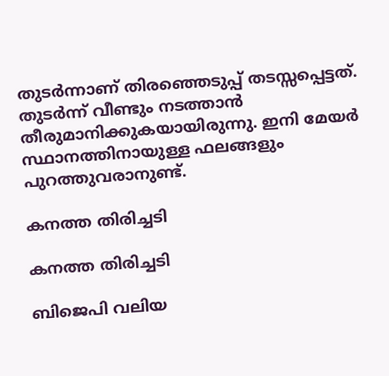തുടര്‍ന്നാണ് തിരഞ്ഞെടുപ്പ് തടസ്സപ്പെട്ടത്. തുടര്‍ന്ന് വീണ്ടും നടത്താന്‍ തീരുമാനിക്കുകയായിരുന്നു. ഇനി മേയര്‍ സ്ഥാനത്തിനായുള്ള ഫലങ്ങളും പുറത്തുവരാനുണ്ട്.

കനത്ത തിരിച്ചടി

കനത്ത തിരിച്ചടി

ബിജെപി വലിയ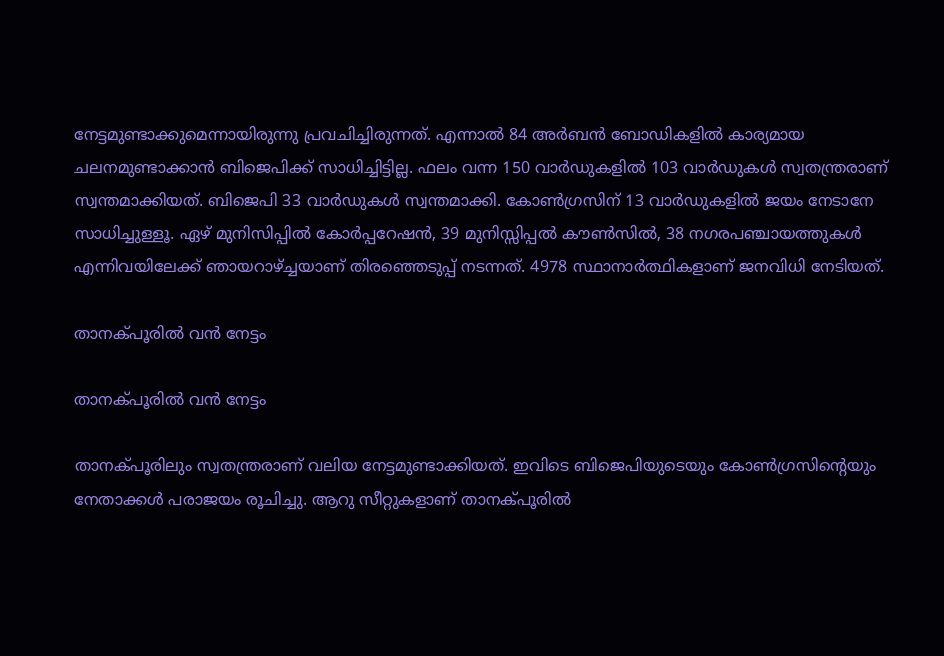നേട്ടമുണ്ടാക്കുമെന്നായിരുന്നു പ്രവചിച്ചിരുന്നത്. എന്നാല്‍ 84 അര്‍ബന്‍ ബോഡികളില്‍ കാര്യമായ ചലനമുണ്ടാക്കാന്‍ ബിജെപിക്ക് സാധിച്ചിട്ടില്ല. ഫലം വന്ന 150 വാര്‍ഡുകളില്‍ 103 വാര്‍ഡുകള്‍ സ്വതന്ത്രരാണ് സ്വന്തമാക്കിയത്. ബിജെപി 33 വാര്‍ഡുകള്‍ സ്വന്തമാക്കി. കോണ്‍ഗ്രസിന് 13 വാര്‍ഡുകളില്‍ ജയം നേടാനേ സാധിച്ചുള്ളൂ. ഏഴ് മുനിസിപ്പില്‍ കോര്‍പ്പറേഷന്‍, 39 മുനിസ്സിപ്പല്‍ കൗണ്‍സില്‍, 38 നഗരപഞ്ചായത്തുകള്‍ എന്നിവയിലേക്ക് ഞായറാഴ്ച്ചയാണ് തിരഞ്ഞെടുപ്പ് നടന്നത്. 4978 സ്ഥാനാര്‍ത്ഥികളാണ് ജനവിധി നേടിയത്.

താനക്പൂരില്‍ വന്‍ നേട്ടം

താനക്പൂരില്‍ വന്‍ നേട്ടം

താനക്പൂരിലും സ്വതന്ത്രരാണ് വലിയ നേട്ടമുണ്ടാക്കിയത്. ഇവിടെ ബിജെപിയുടെയും കോണ്‍ഗ്രസിന്റെയും നേതാക്കള്‍ പരാജയം രൂചിച്ചു. ആറു സീറ്റുകളാണ് താനക്പൂരില്‍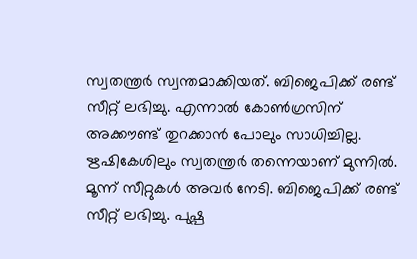സ്വതന്ത്രര്‍ സ്വന്തമാക്കിയത്. ബിജെപിക്ക് രണ്ട് സീറ്റ് ലഭിച്ചു. എന്നാല്‍ കോണ്‍ഗ്രസിന് അക്കൗണ്ട് തുറക്കാന്‍ പോലും സാധിച്ചില്ല. ഋഷികേശിലും സ്വതന്ത്രര്‍ തന്നെയാണ് മുന്നില്‍. മൂന്ന് സീറ്റുകള്‍ അവര്‍ നേടി. ബിജെപിക്ക് രണ്ട് സീറ്റ് ലഭിച്ചു. പുഷ്പ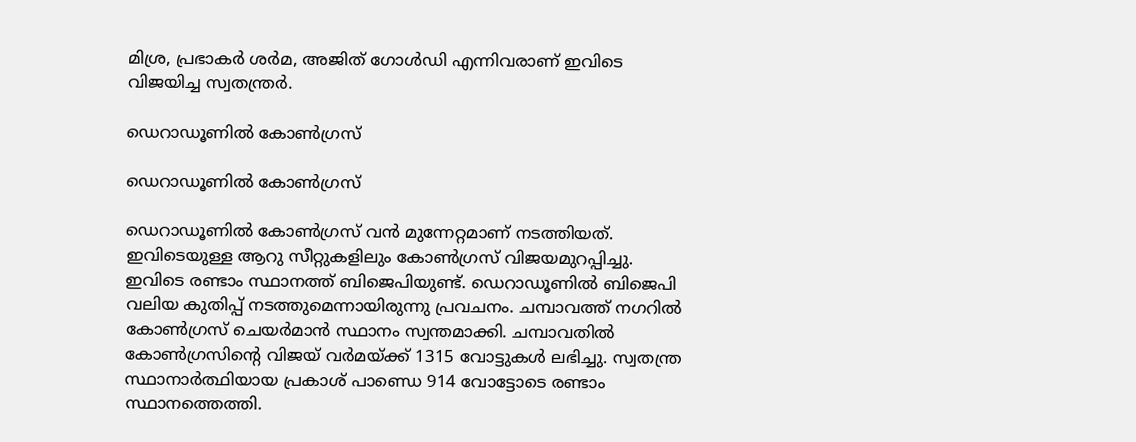മിശ്ര, പ്രഭാകര്‍ ശര്‍മ, അജിത് ഗോള്‍ഡി എന്നിവരാണ് ഇവിടെ വിജയിച്ച സ്വതന്ത്രര്‍.

ഡെറാഡൂണില്‍ കോണ്‍ഗ്രസ്

ഡെറാഡൂണില്‍ കോണ്‍ഗ്രസ്

ഡെറാഡൂണില്‍ കോണ്‍ഗ്രസ് വന്‍ മുന്നേറ്റമാണ് നടത്തിയത്. ഇവിടെയുള്ള ആറു സീറ്റുകളിലും കോണ്‍ഗ്രസ് വിജയമുറപ്പിച്ചു. ഇവിടെ രണ്ടാം സ്ഥാനത്ത് ബിജെപിയുണ്ട്. ഡെറാഡൂണില്‍ ബിജെപി വലിയ കുതിപ്പ് നടത്തുമെന്നായിരുന്നു പ്രവചനം. ചമ്പാവത്ത് നഗറില്‍ കോണ്‍ഗ്രസ് ചെയര്‍മാന്‍ സ്ഥാനം സ്വന്തമാക്കി. ചമ്പാവതില്‍ കോണ്‍ഗ്രസിന്റെ വിജയ് വര്‍മയ്ക്ക് 1315 വോട്ടുകള്‍ ലഭിച്ചു. സ്വതന്ത്ര സ്ഥാനാര്‍ത്ഥിയായ പ്രകാശ് പാണ്ഡെ 914 വോട്ടോടെ രണ്ടാം സ്ഥാനത്തെത്തി.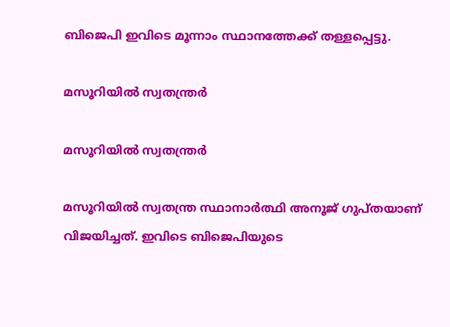ബിജെപി ഇവിടെ മൂന്നാം സ്ഥാനത്തേക്ക് തള്ളപ്പെട്ടു.

മസൂറിയില്‍ സ്വതന്ത്രര്‍

മസൂറിയില്‍ സ്വതന്ത്രര്‍

മസൂറിയില്‍ സ്വതന്ത്ര സ്ഥാനാര്‍ത്ഥി അനൂജ് ഗുപ്തയാണ് വിജയിച്ചത്. ഇവിടെ ബിജെപിയുടെ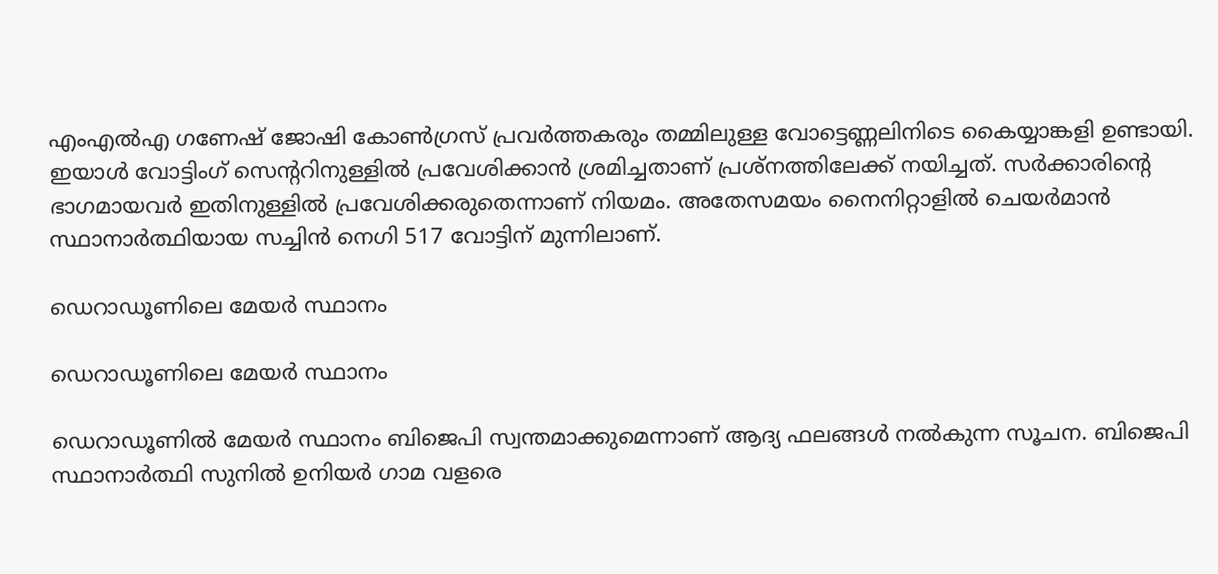എംഎല്‍എ ഗണേഷ് ജോഷി കോണ്‍ഗ്രസ് പ്രവര്‍ത്തകരും തമ്മിലുള്ള വോട്ടെണ്ണലിനിടെ കൈയ്യാങ്കളി ഉണ്ടായി. ഇയാള്‍ വോട്ടിംഗ് സെന്ററിനുള്ളില്‍ പ്രവേശിക്കാന്‍ ശ്രമിച്ചതാണ് പ്രശ്‌നത്തിലേക്ക് നയിച്ചത്. സര്‍ക്കാരിന്റെ ഭാഗമായവര്‍ ഇതിനുള്ളില്‍ പ്രവേശിക്കരുതെന്നാണ് നിയമം. അതേസമയം നൈനിറ്റാളില്‍ ചെയര്‍മാന്‍ സ്ഥാനാര്‍ത്ഥിയായ സച്ചിന്‍ നെഗി 517 വോട്ടിന് മുന്നിലാണ്.

ഡെറാഡൂണിലെ മേയര്‍ സ്ഥാനം

ഡെറാഡൂണിലെ മേയര്‍ സ്ഥാനം

ഡെറാഡൂണില്‍ മേയര്‍ സ്ഥാനം ബിജെപി സ്വന്തമാക്കുമെന്നാണ് ആദ്യ ഫലങ്ങള്‍ നല്‍കുന്ന സൂചന. ബിജെപി സ്ഥാനാര്‍ത്ഥി സുനില്‍ ഉനിയര്‍ ഗാമ വളരെ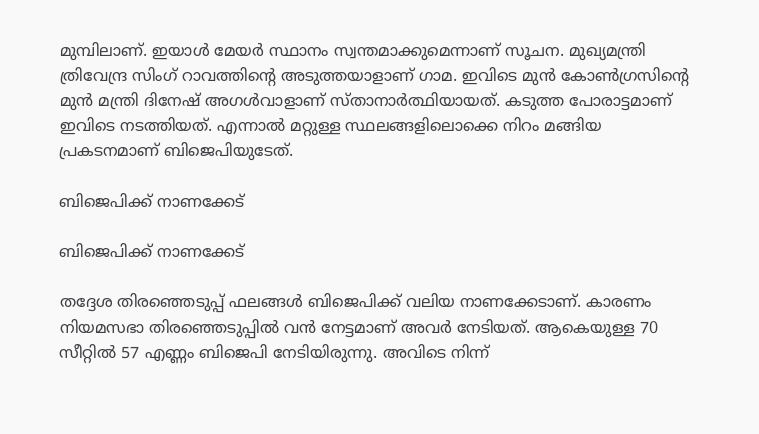മുമ്പിലാണ്. ഇയാള്‍ മേയര്‍ സ്ഥാനം സ്വന്തമാക്കുമെന്നാണ് സൂചന. മുഖ്യമന്ത്രി ത്രിവേന്ദ്ര സിംഗ് റാവത്തിന്റെ അടുത്തയാളാണ് ഗാമ. ഇവിടെ മുന്‍ കോണ്‍ഗ്രസിന്റെ മുന്‍ മന്ത്രി ദിനേഷ് അഗള്‍വാളാണ് സ്താനാര്‍ത്ഥിയായത്. കടുത്ത പോരാട്ടമാണ് ഇവിടെ നടത്തിയത്. എന്നാല്‍ മറ്റുള്ള സ്ഥലങ്ങളിലൊക്കെ നിറം മങ്ങിയ പ്രകടനമാണ് ബിജെപിയുടേത്.

ബിജെപിക്ക് നാണക്കേട്

ബിജെപിക്ക് നാണക്കേട്

തദ്ദേശ തിരഞ്ഞെടുപ്പ് ഫലങ്ങള്‍ ബിജെപിക്ക് വലിയ നാണക്കേടാണ്. കാരണം നിയമസഭാ തിരഞ്ഞെടുപ്പില്‍ വന്‍ നേട്ടമാണ് അവര്‍ നേടിയത്. ആകെയുള്ള 70 സീറ്റില്‍ 57 എണ്ണം ബിജെപി നേടിയിരുന്നു. അവിടെ നിന്ന്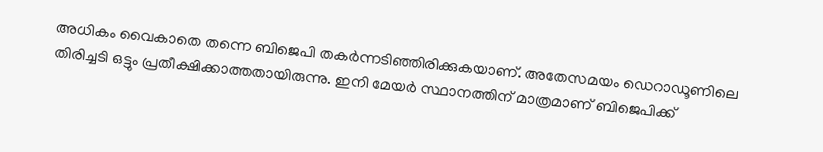അധികം വൈകാതെ തന്നെ ബിജെപി തകര്‍ന്നടിഞ്ഞിരിക്കുകയാണ്. അതേസമയം ഡെറാഡൂണിലെ തിരിച്ചടി ഒട്ടും പ്രതീക്ഷിക്കാത്തതായിരുന്നു. ഇനി മേയര്‍ സ്ഥാനത്തിന് മാത്രമാണ് ബിജെപിക്ക്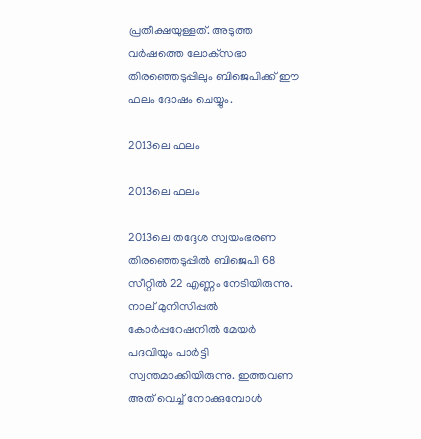പ്രതീക്ഷയുള്ളത്. അടുത്ത വര്‍ഷത്തെ ലോക്‌സഭാ തിരഞ്ഞെടുപ്പിലും ബിജെപിക്ക് ഈ ഫലം ദോഷം ചെയ്യും.

2013ലെ ഫലം

2013ലെ ഫലം

2013ലെ തദ്ദേശ സ്വയംഭരണ തിരഞ്ഞെടുപ്പില്‍ ബിജെപി 68 സീറ്റില്‍ 22 എണ്ണം നേടിയിരുന്നു. നാല് മുനിസിപ്പല്‍ കോര്‍പ്പറേഷനില്‍ മേയര്‍ പദവിയും പാര്‍ട്ടി സ്വന്തമാക്കിയിരുന്നു. ഇത്തവണ അത് വെച്ച് നോക്കുമ്പോള്‍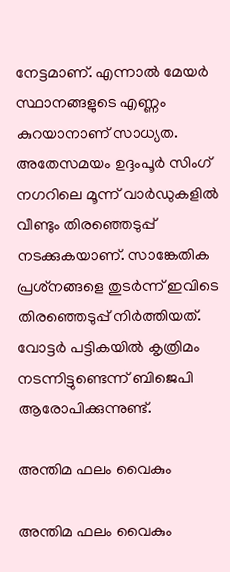നേട്ടമാണ്. എന്നാല്‍ മേയര്‍ സ്ഥാനങ്ങളുടെ എണ്ണം കുറയാനാണ് സാധ്യത. അതേസമയം ഉദ്ദംപൂര്‍ സിംഗ് നഗറിലെ മൂന്ന് വാര്‍ഡുകളില്‍ വീണ്ടും തിരഞ്ഞെടുപ്പ് നടക്കുകയാണ്. സാങ്കേതിക പ്രശ്‌നങ്ങളെ തുടര്‍ന്ന് ഇവിടെ തിരഞ്ഞെടുപ്പ് നിര്‍ത്തിയത്. വോട്ടര്‍ പട്ടികയില്‍ കൃത്രിമം നടന്നിട്ടുണ്ടെന്ന് ബിജെപി ആരോപിക്കുന്നുണ്ട്.

അന്തിമ ഫലം വൈകും

അന്തിമ ഫലം വൈകും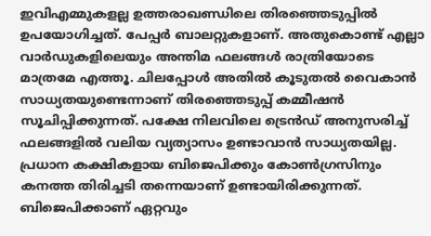ഇവിഎമ്മുകളല്ല ഉത്തരാഖണ്ഡിലെ തിരഞ്ഞെടുപ്പില്‍ ഉപയോഗിച്ചത്. പേപ്പര്‍ ബാലറ്റുകളാണ്. അതുകൊണ്ട് എല്ലാ വാര്‍ഡുകളിലെയും അന്തിമ ഫലങ്ങള്‍ രാത്രിയോടെ മാത്രമേ എത്തൂ. ചിലപ്പോള്‍ അതില്‍ കൂടുതല്‍ വൈകാന്‍ സാധ്യതയുണ്ടെന്നാണ് തിരഞ്ഞെടുപ്പ് കമ്മീഷന്‍ സൂചിപ്പിക്കുന്നത്. പക്ഷേ നിലവിലെ ട്രെന്‍ഡ് അനുസരിച്ച് ഫലങ്ങളില്‍ വലിയ വ്യത്യാസം ഉണ്ടാവാന്‍ സാധ്യതയില്ല. പ്രധാന കക്ഷികളായ ബിജെപിക്കും കോണ്‍ഗ്രസിനും കനത്ത തിരിച്ചടി തന്നെയാണ് ഉണ്ടായിരിക്കുന്നത്. ബിജെപിക്കാണ് ഏറ്റവും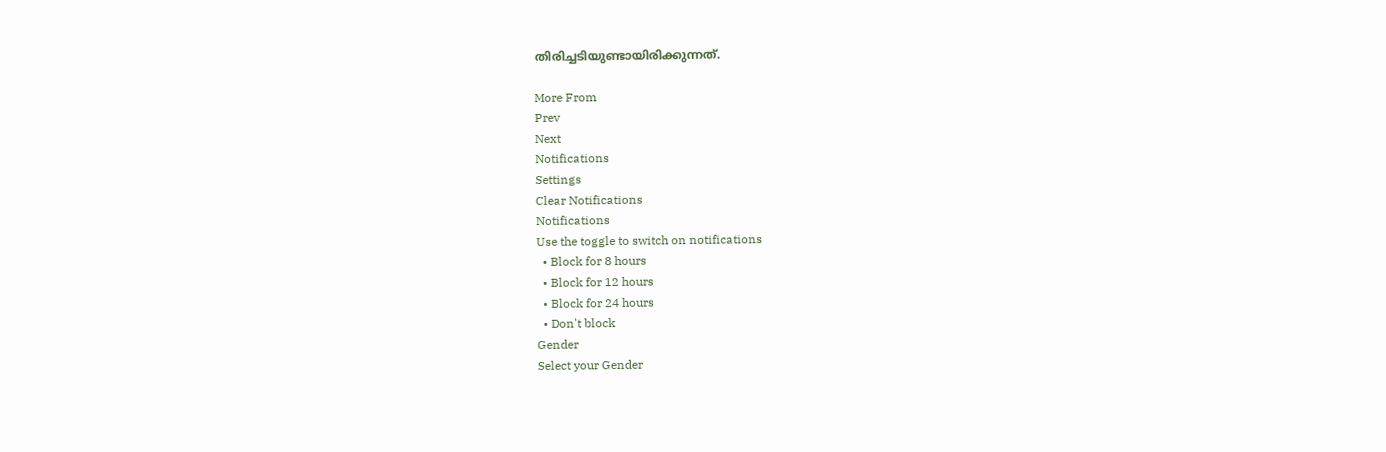തിരിച്ചടിയുണ്ടായിരിക്കുന്നത്.

More From
Prev
Next
Notifications
Settings
Clear Notifications
Notifications
Use the toggle to switch on notifications
  • Block for 8 hours
  • Block for 12 hours
  • Block for 24 hours
  • Don't block
Gender
Select your Gender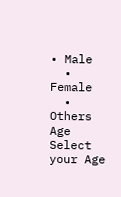• Male
  • Female
  • Others
Age
Select your Age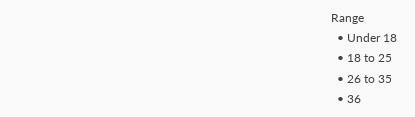Range
  • Under 18
  • 18 to 25
  • 26 to 35
  • 36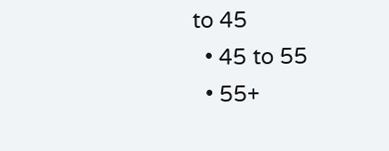to 45
  • 45 to 55
  • 55+